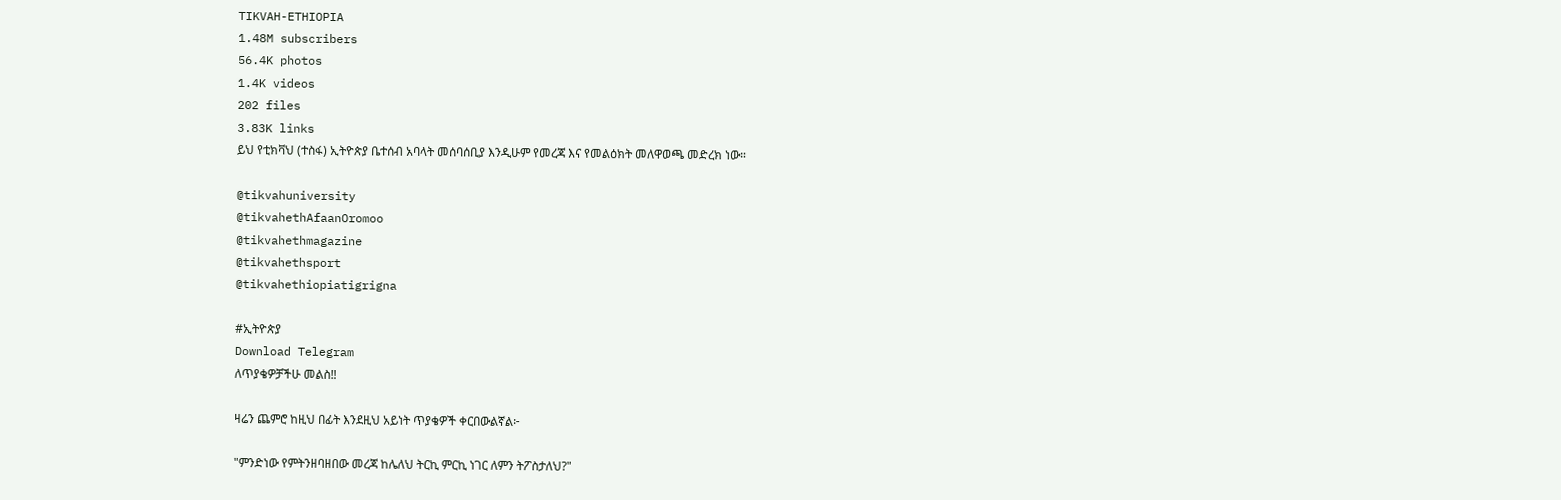TIKVAH-ETHIOPIA
1.48M subscribers
56.4K photos
1.4K videos
202 files
3.83K links
ይህ የቲክቫህ (ተስፋ) ኢትዮጵያ ቤተሰብ አባላት መሰባሰቢያ እንዲሁም የመረጃ እና የመልዕክት መለዋወጫ መድረክ ነው።

@tikvahuniversity
@tikvahethAfaanOromoo
@tikvahethmagazine
@tikvahethsport
@tikvahethiopiatigrigna

#ኢትዮጵያ
Download Telegram
ለጥያቄዎቻችሁ መልስ‼

ዛሬን ጨምሮ ከዚህ በፊት እንደዚህ አይነት ጥያቄዎች ቀርበውልኛል፦

"ምንድነው የምትንዘባዘበው መረጃ ከሌለህ ትርኪ ምርኪ ነገር ለምን ትፖስታለህ?"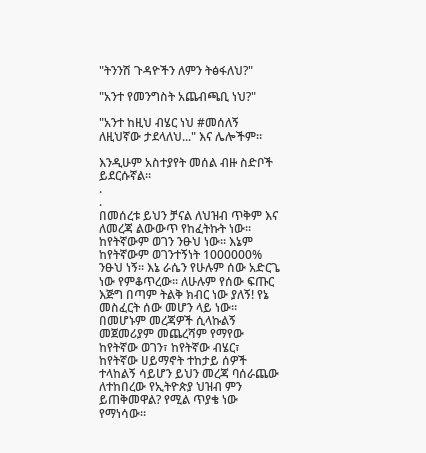"ትንንሽ ጉዳዮችን ለምን ትፅፋለህ?"

"አንተ የመንግስት አጨብጫቢ ነህ?"

"አንተ ከዚህ ብሄር ነህ #መሰለኝ ለዚህኛው ታደላለህ..." እና ሌሎችም።

እንዲሁም አስተያየት መሰል ብዙ ስድቦች ይደርሱኛል።
.
.
በመሰረቱ ይህን ቻናል ለህዝብ ጥቅም እና ለመረጃ ልውውጥ የከፈትኩት ነው። ከየትኛውም ወገን ንፁህ ነው። እኔም ከየትኛውም ወገንተኝነት 1000000% ንፁህ ነኝ። እኔ ራሴን የሁሉም ሰው አድርጌ ነው የምቆጥረው። ለሁሉም የሰው ፍጡር እጅግ በጣም ትልቅ ክብር ነው ያለኝ! የኔ መስፈርት ሰው መሆን ላይ ነው። በመሆኑም መረጃዎች ሲላኩልኝ መጀመሪያም መጨረሻም የማየው ከየትኛው ወገን፣ ከየትኛው ብሄር፣ ከየትኛው ሀይማኖት ተከታይ ሰዎች ተላከልኝ ሳይሆን ይህን መረጃ ባሰራጨው ለተከበረው የኢትዮጵያ ህዝብ ምን ይጠቅመዋል? የሚል ጥያቄ ነው የማነሳው።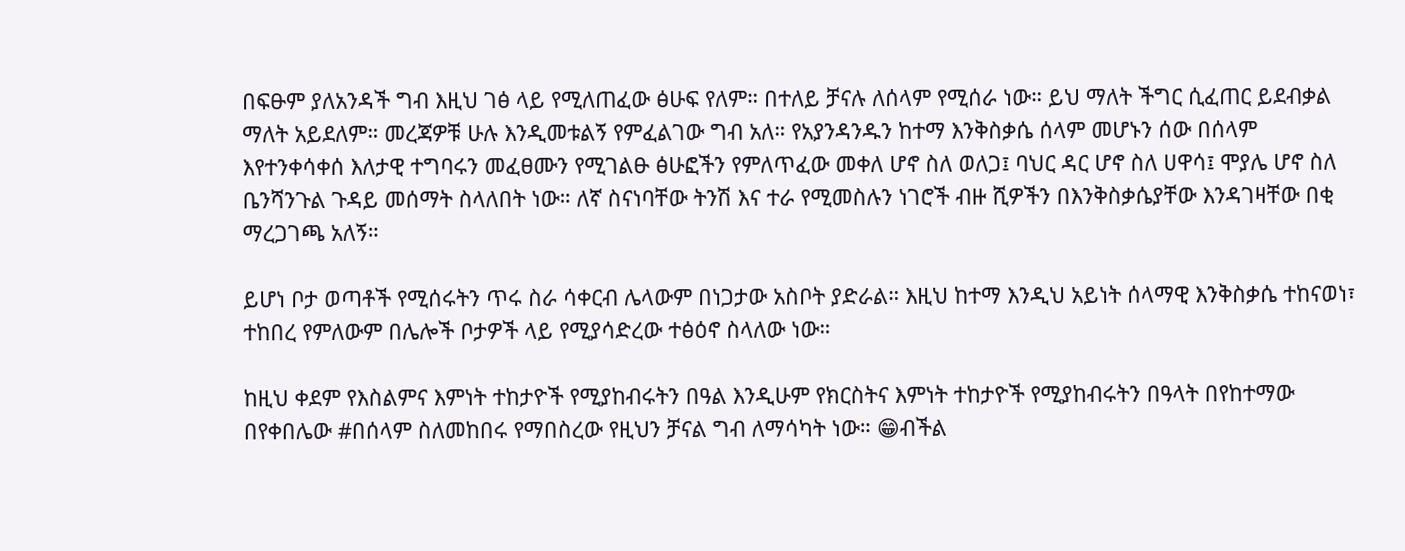በፍፁም ያለአንዳች ግብ እዚህ ገፅ ላይ የሚለጠፈው ፅሁፍ የለም። በተለይ ቻናሉ ለሰላም የሚሰራ ነው። ይህ ማለት ችግር ሲፈጠር ይደብቃል ማለት አይደለም። መረጃዎቹ ሁሉ እንዲመቱልኝ የምፈልገው ግብ አለ። የአያንዳንዱን ከተማ እንቅስቃሴ ሰላም መሆኑን ሰው በሰላም እየተንቀሳቀሰ እለታዊ ተግባሩን መፈፀሙን የሚገልፁ ፅሁፎችን የምለጥፈው መቀለ ሆኖ ስለ ወለጋ፤ ባህር ዳር ሆኖ ስለ ሀዋሳ፤ ሞያሌ ሆኖ ስለ ቤንሻንጉል ጉዳይ መሰማት ስላለበት ነው። ለኛ ስናነባቸው ትንሽ እና ተራ የሚመስሉን ነገሮች ብዙ ሺዎችን በእንቅስቃሴያቸው እንዳገዛቸው በቂ ማረጋገጫ አለኝ።

ይሆነ ቦታ ወጣቶች የሚሰሩትን ጥሩ ስራ ሳቀርብ ሌላውም በነጋታው አስቦት ያድራል። እዚህ ከተማ እንዲህ አይነት ሰላማዊ እንቅስቃሴ ተከናወነ፣ ተከበረ የምለውም በሌሎች ቦታዎች ላይ የሚያሳድረው ተፅዕኖ ስላለው ነው።

ከዚህ ቀደም የእስልምና እምነት ተከታዮች የሚያከብሩትን በዓል እንዲሁም የክርስትና እምነት ተከታዮች የሚያከብሩትን በዓላት በየከተማው በየቀበሌው #በሰላም ስለመከበሩ የማበስረው የዚህን ቻናል ግብ ለማሳካት ነው። 😁ብችል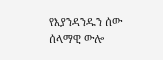የእያንዳንዱን ሰው ሰላማዊ ውሎ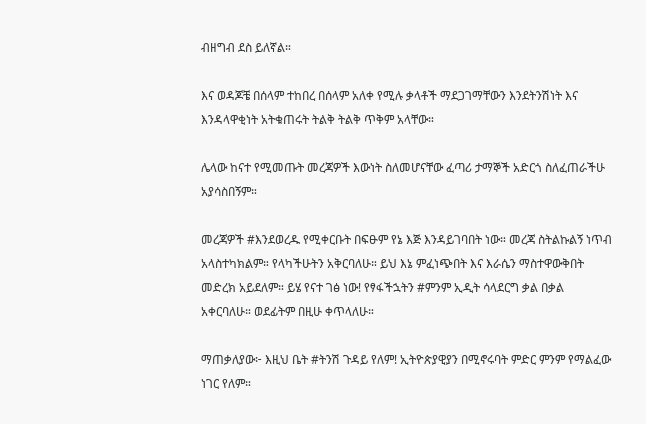ብዘግብ ደስ ይለኛል።

እና ወዳጆቼ በሰላም ተከበረ በሰላም አለቀ የሚሉ ቃላቶች ማደጋገማቸውን እንደትንሽነት እና እንዳላዋቂነት አትቁጠሩት ትልቅ ትልቅ ጥቅም አላቸው።

ሌላው ከናተ የሚመጡት መረጃዎች እውነት ስለመሆናቸው ፈጣሪ ታማኞች አድርጎ ስለፈጠራችሁ አያሳስበኝም።

መረጃዎች #እንደወረዱ የሚቀርቡት በፍፁም የኔ እጅ እንዳይገባበት ነው። መረጃ ስትልኩልኝ ነጥብ አላስተካክልም። የላካችሁትን አቅርባለሁ። ይህ እኔ ምፈነጭበት እና እራሴን ማስተዋውቅበት መድረክ አይደለም። ይሄ የናተ ገፅ ነው! የፃፋችኋትን #ምንም ኢዲት ሳላደርግ ቃል በቃል አቀርባለሁ። ወደፊትም በዚሁ ቀጥላለሁ።

ማጠቃለያው፦ እዚህ ቤት #ትንሽ ጉዳይ የለም! ኢትዮጵያዊያን በሚኖሩባት ምድር ምንም የማልፈው ነገር የለም።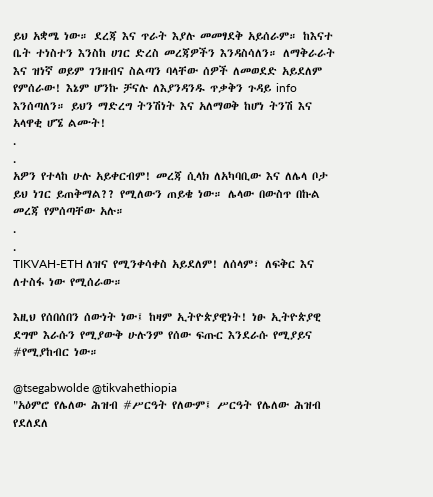ይህ አቋሜ ነው። ደረጃ እና ጥራት እያሉ መመፃደቅ አይሰራም። ከእናተ ቤት ተነስተን እንስከ ሀገር ድረስ መረጃዎችን እንዳስሳለን። ለማቅራራት እና ዝነኛ ወይም ገንዘብና ስልጣን ባላቸው ሰዎች ለመወደድ አይደለም የምሰራው! እኔም ሆንኩ ቻናሉ ለእያንዳንዱ ጥቃቅን ጉዳይ info እንሰጣለን። ይህን ማድረግ ትንሽነት እና አለማወቅ ከሆነ ትንሽ እና አላዋቂ ሆኜ ልሙት!
.
.
አዎን የተላከ ሁሉ አይቀርብም! መረጃ ሲላክ ለአካባቢው እና ለሌላ ቦታ ይህ ነገር ይጠቅማል?? የሚለውን ጠይቄ ነው። ሌላው በውስጥ በኩል መረጃ የምሰጣቸው አሉ።
.
.
TIKVAH-ETH ለዝና የሚንቀሳቀስ አይደለም! ለሰላም፣ ለፍቅር እና ለተስፋ ነው የሚሰራው።

እዚህ የሰበሰበን ሰውነት ነው፤ ከዛም ኢትዮጵያዊነት! ነፁ ኢትዮጵያዊ ደግሞ እራሱን የሚያውቅ ሁሉንም የሰው ፍጡር እንደራሱ የሚያይና #የሚያከብር ነው።

@tsegabwolde @tikvahethiopia
"አዕምሮ የሌለው ሕዝብ #ሥርዓት የለውም፤ ሥርዓት የሌለው ሕዝብ የደለደለ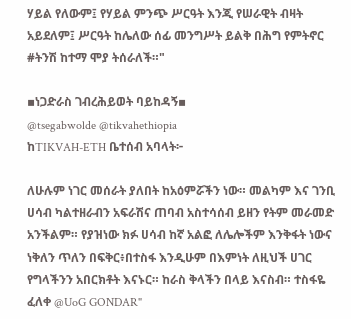ሃይል የለውም፤ የሃይል ምንጭ ሥርዓት እንጂ የሠራዊት ብዛት አይደለም፤ ሥርዓት ከሌለው ሰፊ መንግሥት ይልቅ በሕግ የምትኖር #ትንሽ ከተማ ሞያ ትሰራለች።"

▪ነጋድራስ ገብረሕይወት ባይከዳኝ▪
@tsegabwolde @tikvahethiopia
ከTIKVAH-ETH ቤተሰብ አባላት፦

ለሁሉም ነገር መሰራት ያለበት ከአዕምሯችን ነው። መልካም እና ገንቢ ሀሳብ ካልተዘራብን አፍራሽና ጠባብ አስተሳሰብ ይዘን የትም መራመድ አንችልም። የያዝነው ክፉ ሀሳብ ከኛ አልፎ ለሌሎችም እንቅፋት ነውና ነቅለን ጥለን በፍቅር፥በተስፋ እንዲሁም በእምነት ለዚህች ሀገር የግላችንን አበርክቶት እናኑር። ከራስ ቅላችን በላይ እናስብ። ተስፋዬ ፈለቀ @UoG GONDAR"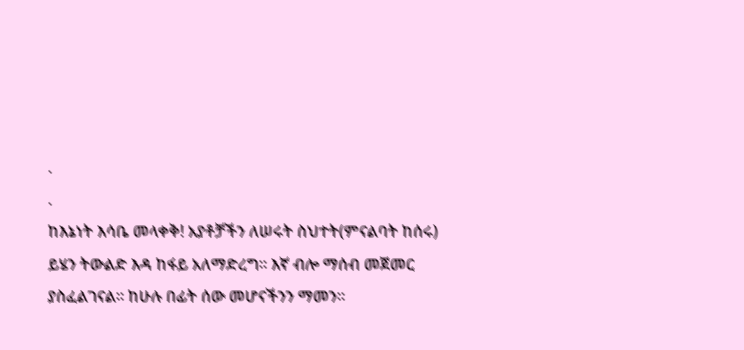.
.
ከእኔነት እሳቤ መላቀቅ! አያቶቻችን ለሠሩት ስህተት(ምናልባት ከሰሩ) ይሄን ትውልድ እዳ ከፋይ አለማድረግ። እኛ ብሎ ማሰብ መጀመር ያስፈልገናል። ከሁሉ በፊት ሰው መሆናችንን ማመን።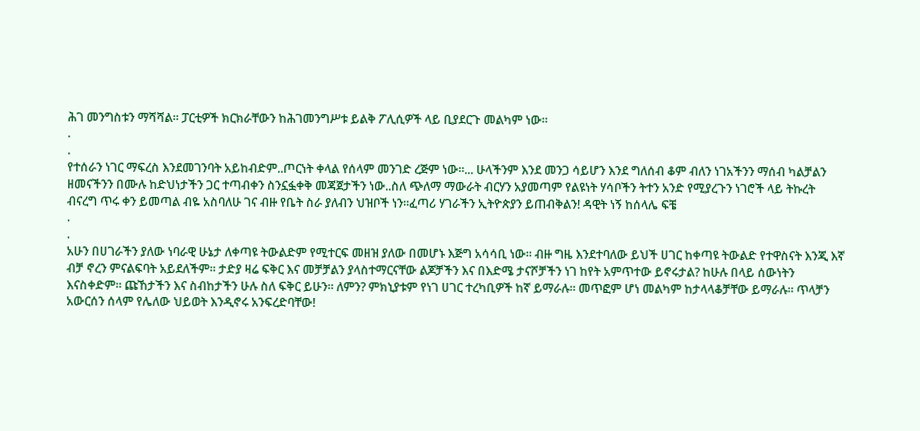ሕገ መንግስቱን ማሻሻል። ፓርቲዎች ክርክራቸውን ከሕገመንግሥቱ ይልቅ ፖሊሲዎች ላይ ቢያደርጉ መልካም ነው።
.
.
የተሰራን ነገር ማፍረስ እንደመገንባት አይከብድም..ጦርነት ቀላል የሰላም መንገድ ረጅም ነው፡፡... ሁላችንም እንደ መንጋ ሳይሆን እንደ ግለሰብ ቆም ብለን ነገአችንን ማሰብ ካልቻልን ዘመናችንን በሙሉ ከድህነታችን ጋር ተጣብቀን ስንኗፏቀቅ መጃጀታችን ነው..ስለ ጭለማ ማውራት ብርሃን አያመጣም የልዩነት ሃሳቦችን ትተን አንድ የሚያረጉን ነገሮች ላይ ትኩረት ብናረግ ጥሩ ቀን ይመጣል ብዬ አስባለሁ ገና ብዙ የቤት ስራ ያለብን ህዝቦች ነን፡፡ፈጣሪ ሃገራችን ኢትዮጵያን ይጠብቅልን! ዳዊት ነኝ ከሰላሌ ፍቼ
.
.
አሁን በሀገራችን ያለው ነባራዊ ሁኔታ ለቀጣዩ ትውልድም የሚተርፍ መዘዝ ያለው በመሆኑ እጅግ አሳሳቢ ነው። ብዙ ግዜ እንደተባለው ይህች ሀገር ከቀጣዩ ትውልድ የተዋስናት እንጂ እኛ ብቻ ኖረን ምናልፍባት አይደለችም። ታድያ ዛሬ ፍቅር እና መቻቻልን ያላስተማርናቸው ልጆቻችን እና በእድሜ ታናሾቻችን ነገ ከየት አምጥተው ይኖሩታል? ከሁሉ በላይ ሰውነትን እናስቀድም። ጩኸታችን እና ስብከታችን ሁሉ ስለ ፍቅር ይሁን። ለምን? ምክኒያቱም የነገ ሀገር ተረካቢዎች ከኛ ይማራሉ። መጥፎም ሆነ መልካም ከታላላቆቻቸው ይማራሉ። ጥላቻን አውርሰን ሰላም የሌለው ህይወት እንዲኖሩ አንፍረድባቸው!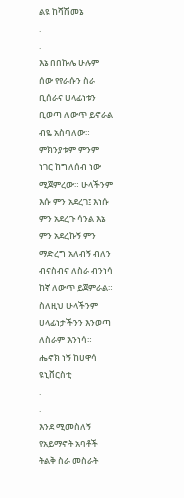ልዩ ከሻሽመኔ
.
.
እኔ በበኩሌ ሁሉም ሰው የየራሱን ስራ ቢሰራና ሀላፊነቱን ቢወጣ ለውጥ ይኖራል ብዬ አስባለው። ምክንያቱም ምንም ነገር ከግለሰብ ነው ሚጀምረው። ሁላችንም እሱ ምን አደረገ፤ እነሱ ምን አደረጉ ሳንል እኔ ምን አደረኩኝ ምን ማድረግ አለብኝ ብለን ብናስብና ለስራ ብንነሳ ከኛ ለውጥ ይጀምራል። ስለዚህ ሁላችንም ሀላፊነታችንን እንወጣ ለስራም እንነሳ። ሔኖክ ነኝ ከሀዋሳ ዩኒቨርስቲ
.
.
እንደ ሚመስለኝ የአይማኖት አባቶች ትልቅ ስራ መስራት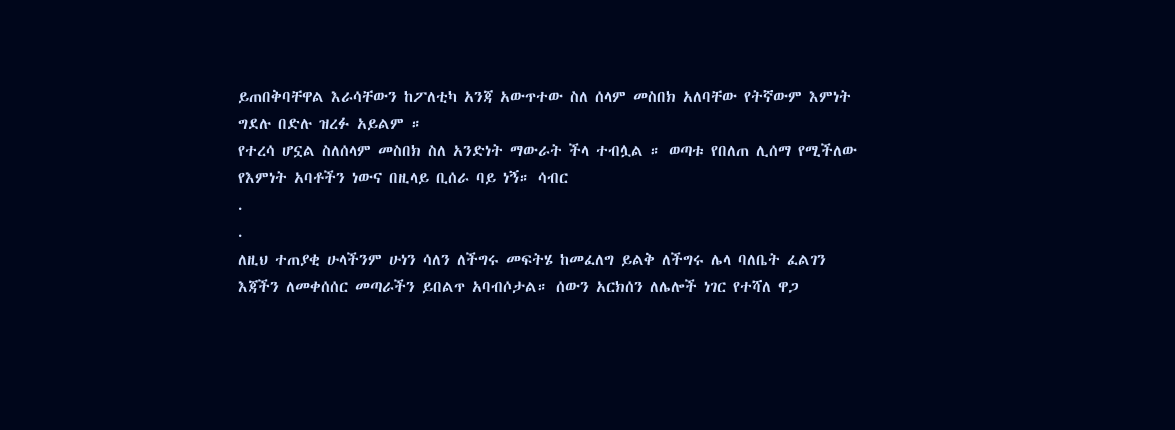ይጠበቅባቸዋል እራሳቸውን ከፖለቲካ አንጃ አውጥተው ስለ ሰላም መስበክ አለባቸው የትኛውም እምነት ግደሉ በድሉ ዝረፉ አይልም ።
የተረሳ ሆኗል ስለሰላም መስበክ ስለ አንድነት ማውራት ችላ ተብሏል ። ወጣቱ የበለጠ ሊሰማ የሚችለው የእምነት አባቶችን ነውና በዚላይ ቢሰራ ባይ ነኝ። ሳብር
.
.
ለዚህ ተጠያቂ ሁላችንም ሁነን ሳለን ለችግሩ መፍትሄ ከመፈለግ ይልቅ ለችግሩ ሌላ ባለቤት ፈልገን እጃችን ለመቀሰሰር መጣራችን ይበልጥ አባብሶታል። ሰውን አርክሰን ለሌሎች ነገር የተሻለ ዋጋ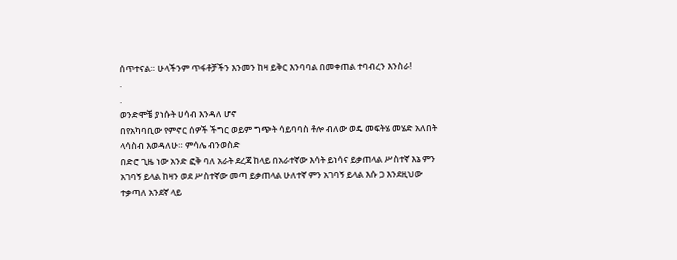ሰጥተናል። ሁላችንም ጥፋቶቻችን እንመን ከዛ ይቅር እንባባል በመቀጠል ተባብረን እንስራ!
.
.
ወንድሞቼ ያነሱት ሀሳብ እንዳለ ሆኖ
በየአካባቢው የምኖር ሰዎች ችግር ወይም ግጭት ሳይባባስ ቶሎ ብለው ወዴ መፍትሄ መሄድ አለበት ላሳስብ እወዳለሁ። ምሳሌ ብንወስድ
በድሮ ጊዜ ነው አንድ ፎቅ ባለ አራት ደረጃ ከላይ በአራተኛው እሳት ይነሳና ይቃጠላል ሥስተኛ እኔ ምን አገባኝ ይላል ከዛን ወደ ሥስተኛው መጣ ይቃጠላል ሁለተኛ ምን አገባኝ ይላል እሱ ጋ እንደዚህው ተቃጣለ አንደኛ ላይ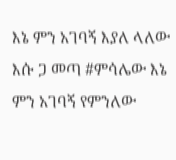እኔ ምን አገባኝ እያለ ላለው እሱ ጋ መጣ #ምሳሌው እኔ ምን አገባኝ የምንለው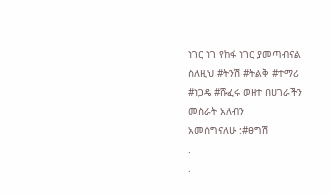ነገር ነገ የከፋ ነገር ያመጣብናል ስለዚህ #ትንሽ #ትልቅ #ተማሪ #ነጋዴ #ሹፈሩ ወዘተ በሀገራችን መስራት አለብን
አመሰግናለሁ :#ፀግሽ
.
.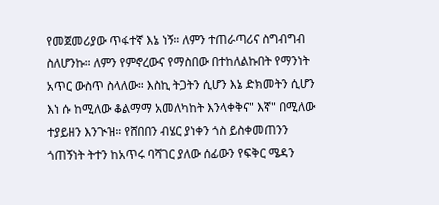የመጀመሪያው ጥፋተኛ እኔ ነኝ። ለምን ተጠራጣሪና ስግብግብ ስለሆንኩ። ለምን የምኖረውና የማስበው በተከለልኩበት የማንነት አጥር ውስጥ ስላለው። እስኪ ትጋትን ሲሆን እኔ ድክመትን ሲሆን እነ ሱ ከሚለው ቆልማማ አመለካከት እንላቀቅና" እኛ" በሚለው ተያይዘን እንጒዝ። የሸበበን ብሄር ያነቀን ጎስ ይስቀመጠንን ጎጠኝነት ትተን ከአጥሩ ባሻገር ያለው ሰፊውን የፍቅር ሜዳን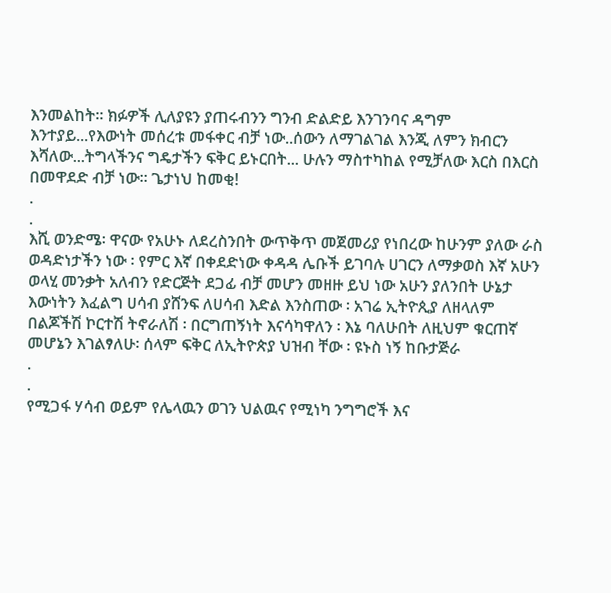እንመልከት። ክፉዎች ሊለያዩን ያጠሩብንን ግንብ ድልድይ እንገንባና ዳግም እንተያይ...የእውነት መሰረቱ መፋቀር ብቻ ነው..ሰውን ለማገልገል እንጂ ለምን ክብርን እሻለው...ትግላችንና ግዴታችን ፍቅር ይኑርበት... ሁሉን ማስተካከል የሚቻለው እርስ በእርስ በመዋደድ ብቻ ነው። ጌታነህ ከመቂ!
.
.
እሺ ወንድሜ፡ ዋናው የአሁኑ ለደረስንበት ውጥቅጥ መጀመሪያ የነበረው ከሁንም ያለው ራስ ወዳድነታችን ነው ፡ የምር እኛ በቀደድነው ቀዳዳ ሌቡች ይገባሉ ሀገርን ለማቃወስ እኛ አሁን ወላሂ መንቃት አለብን የድርጅት ደጋፊ ብቻ መሆን መዘዙ ይህ ነው አሁን ያለንበት ሁኔታ እውነትን እፈልግ ሀሳብ ያሸንፍ ለሀሳብ እድል እንስጠው ፡ አገሬ ኢትዮጲያ ለዘላለም በልጆችሽ ኮርተሽ ትኖራለሽ ፡ በርግጠኝነት እናሳካዋለን ፡ እኔ ባለሁበት ለዚህም ቁርጠኛ መሆኔን እገልፃለሁ፡ ሰላም ፍቅር ለኢትዮጵያ ህዝብ ቸው ፡ ዩኑስ ነኝ ከቡታጅራ
.
.
የሚጋፋ ሃሳብ ወይም የሌላዉን ወገን ህልዉና የሚነካ ንግግሮች እና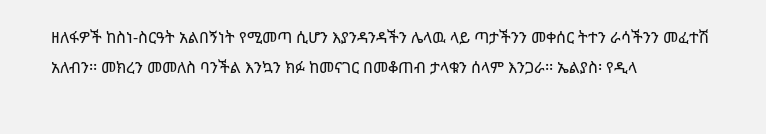ዘለፋዎች ከስነ-ስርዓት አልበኝነት የሚመጣ ሲሆን እያንዳንዳችን ሌላዉ ላይ ጣታችንን መቀሰር ትተን ራሳችንን መፈተሽ አለብን፡፡ መክረን መመለስ ባንችል እንኳን ክፉ ከመናገር በመቆጠብ ታላቁን ሰላም እንጋራ፡፡ ኤልያስ፡ የዲላ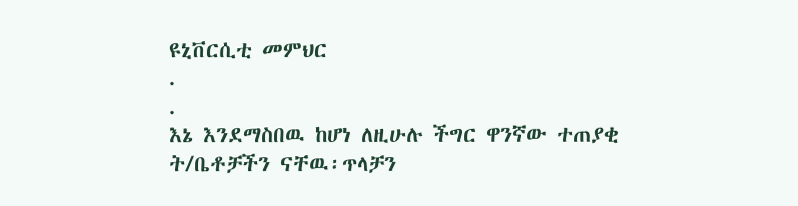ዩኒቨርሲቲ መምህር
.
.
እኔ እንደማስበዉ ከሆነ ለዚሁሉ ችግር ዋንኛው ተጠያቂ ት/ቤቶቻችን ናቸዉ፡ጥላቻን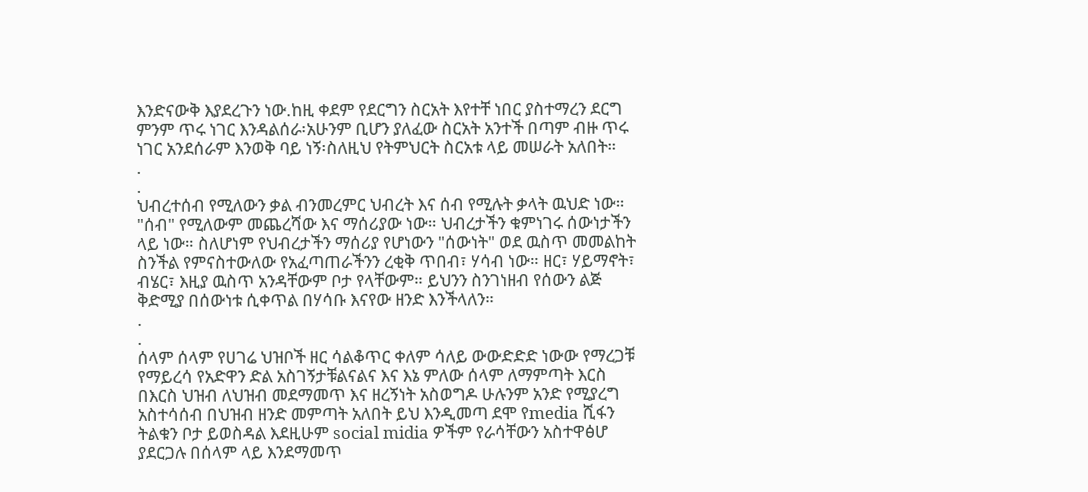እንድናውቅ እያደረጉን ነው.ከዚ ቀደም የደርግን ስርአት እየተቸ ነበር ያስተማረን ደርግ ምንም ጥሩ ነገር እንዳልሰራ፡አሁንም ቢሆን ያለፈው ስርአት አንተች በጣም ብዙ ጥሩ ነገር አንደሰራም እንወቅ ባይ ነኝ፡ስለዚህ የትምህርት ስርአቱ ላይ መሠራት አለበት።
.
.
ህብረተሰብ የሚለውን ቃል ብንመረምር ህብረት እና ሰብ የሚሉት ቃላት ዉህድ ነው። "ሰብ" የሚለውም መጨረሻው እና ማሰሪያው ነው። ህብረታችን ቁምነገሩ ሰውነታችን ላይ ነው። ስለሆነም የህብረታችን ማሰሪያ የሆነውን "ሰውነት" ወደ ዉስጥ መመልከት ስንችል የምናስተውለው የአፈጣጠራችንን ረቂቅ ጥበብ፣ ሃሳብ ነው። ዘር፣ ሃይማኖት፣ ብሄር፣ እዚያ ዉስጥ አንዳቸውም ቦታ የላቸውም። ይህንን ስንገነዘብ የሰውን ልጅ ቅድሚያ በሰውነቱ ሲቀጥል በሃሳቡ እናየው ዘንድ እንችላለን።
.
.
ሰላም ሰላም የሀገሬ ህዝቦች ዘር ሳልቆጥር ቀለም ሳለይ ውውድድድ ነውው የማረጋቹ የማይረሳ የአድዋን ድል አስገኝታቹልናልና እና እኔ ምለው ሰላም ለማምጣት እርስ በእርስ ህዝብ ለህዝብ መደማመጥ እና ዘረኝነት አስወግዶ ሁሉንም አንድ የሚያረግ አስተሳሰብ በህዝብ ዘንድ መምጣት አለበት ይህ እንዲመጣ ደሞ የmedia ሺፋን ትልቁን ቦታ ይወስዳል እደዚሁም social midia ዎችም የራሳቸውን አስተዋፅሆ ያደርጋሉ በሰላም ላይ እንደማመጥ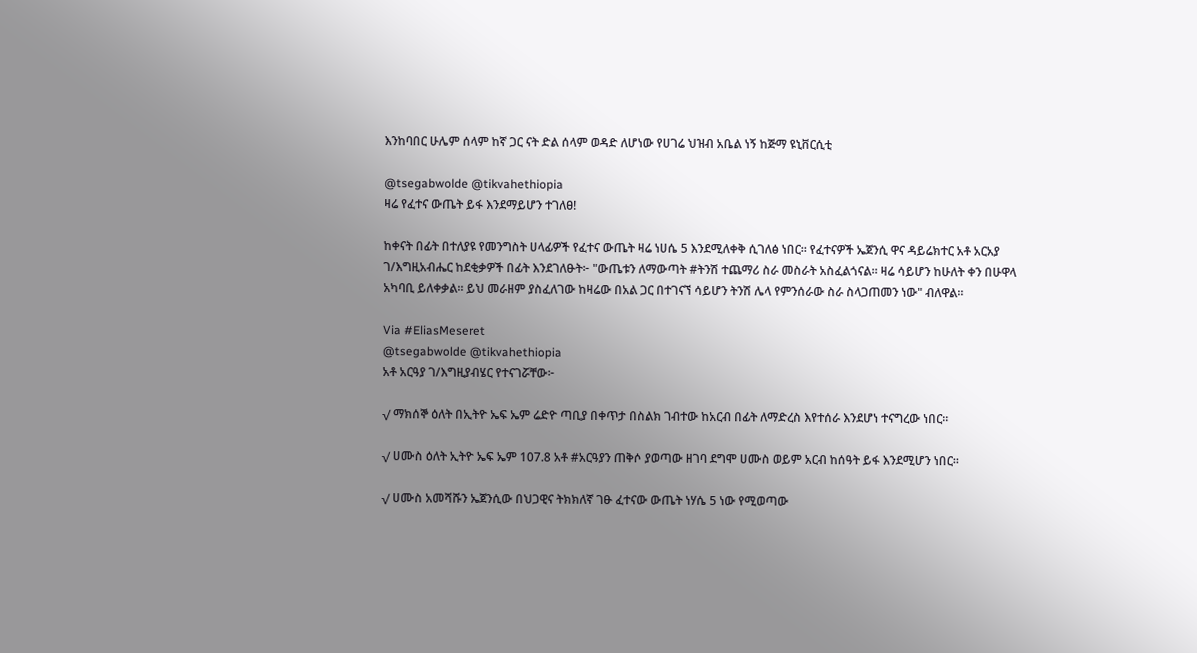እንከባበር ሁሌም ሰላም ከኛ ጋር ናት ድል ሰላም ወዳድ ለሆነው የሀገሬ ህዝብ አቤል ነኝ ከጅማ ዩኒቨርሲቲ

@tsegabwolde @tikvahethiopia
ዛሬ የፈተና ውጤት ይፋ እንደማይሆን ተገለፀ!

ከቀናት በፊት በተለያዩ የመንግስት ሀላፊዎች የፈተና ውጤት ዛሬ ነሀሴ 5 እንደሚለቀቅ ሲገለፅ ነበር። የፈተናዎች ኤጀንሲ ዋና ዳይሬክተር አቶ አርአያ ገ/እግዚአብሔር ከደቂቃዎች በፊት እንደገለፁት፦ "ውጤቱን ለማውጣት #ትንሽ ተጨማሪ ስራ መስራት አስፈልጎናል። ዛሬ ሳይሆን ከሁለት ቀን በሁዋላ አካባቢ ይለቀቃል። ይህ መራዘም ያስፈለገው ከዛሬው በአል ጋር በተገናኘ ሳይሆን ትንሽ ሌላ የምንሰራው ስራ ስላጋጠመን ነው" ብለዋል።

Via #EliasMeseret
@tsegabwolde @tikvahethiopia
አቶ አርዓያ ገ/እግዚያብሄር የተናገሯቸው፦

√ ማክሰኞ ዕለት በኢትዮ ኤፍ ኤም ሬድዮ ጣቢያ በቀጥታ በስልክ ገብተው ከአርብ በፊት ለማድረስ እየተሰራ እንደሆነ ተናግረው ነበር።

√ ሀሙስ ዕለት ኢትዮ ኤፍ ኤም 107.8 አቶ #አርዓያን ጠቅሶ ያወጣው ዘገባ ደግሞ ሀሙስ ወይም አርብ ከሰዓት ይፋ እንደሚሆን ነበር።

√ ሀሙስ አመሻሹን ኤጀንሲው በህጋዊና ትክክለኛ ገፁ ፈተናው ውጤት ነሃሴ 5 ነው የሚወጣው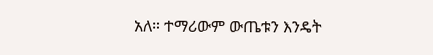አለ። ተማሪውም ውጤቱን እንዴት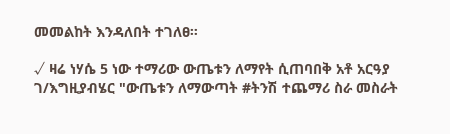መመልከት እንዳለበት ተገለፀ።

√ ዛሬ ነሃሴ 5 ነው ተማሪው ውጤቱን ለማየት ሲጠባበቅ አቶ አርዓያ ገ/እግዚያብሄር "ውጤቱን ለማውጣት #ትንሽ ተጨማሪ ስራ መስራት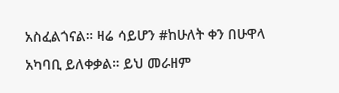አስፈልጎናል። ዛሬ ሳይሆን #ከሁለት ቀን በሁዋላ አካባቢ ይለቀቃል። ይህ መራዘም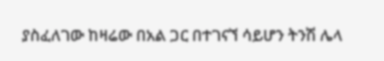ያስፈለገው ከዛሬው በአል ጋር በተገናኘ ሳይሆን ትንሽ ሌላ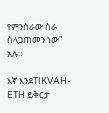የምንሰራው ስራ ስላጋጠመን ነው" አሉ።

እኛ እንደTIKVAH-ETH ይቅርታ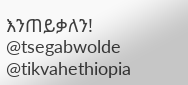እንጠይቃለን!
@tsegabwolde @tikvahethiopia